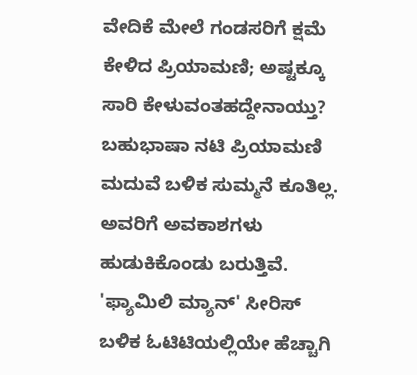ವೇದಿಕೆ ಮೇಲೆ ಗಂಡಸರಿಗೆ ಕ್ಷಮೆ ಕೇಳಿದ ಪ್ರಿಯಾಮಣಿ; ಅಷ್ಟಕ್ಕೂ ಸಾರಿ ಕೇಳುವಂತಹದ್ದೇನಾಯ್ತು?
ಬಹುಭಾಷಾ ನಟಿ ಪ್ರಿಯಾಮಣಿ ಮದುವೆ ಬಳಿಕ ಸುಮ್ಮನೆ ಕೂತಿಲ್ಲ. ಅವರಿಗೆ ಅವಕಾಶಗಳು ಹುಡುಕಿಕೊಂಡು ಬರುತ್ತಿವೆ. 'ಫ್ಯಾಮಿಲಿ ಮ್ಯಾನ್' ಸೀರಿಸ್ ಬಳಿಕ ಓಟಿಟಿಯಲ್ಲಿಯೇ ಹೆಚ್ಚಾಗಿ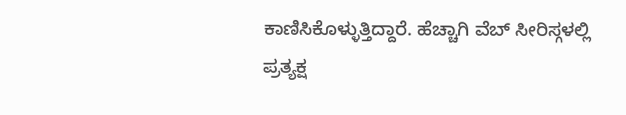ಕಾಣಿಸಿಕೊಳ್ಳುತ್ತಿದ್ದಾರೆ. ಹೆಚ್ಚಾಗಿ ವೆಬ್ ಸೀರಿಸ್ಗಳಲ್ಲಿ ಪ್ರತ್ಯಕ್ಷ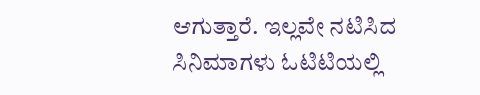ಆಗುತ್ತಾರೆ. ಇಲ್ಲವೇ ನಟಿಸಿದ ಸಿನಿಮಾಗಳು ಓಟಿಟಿಯಲ್ಲಿ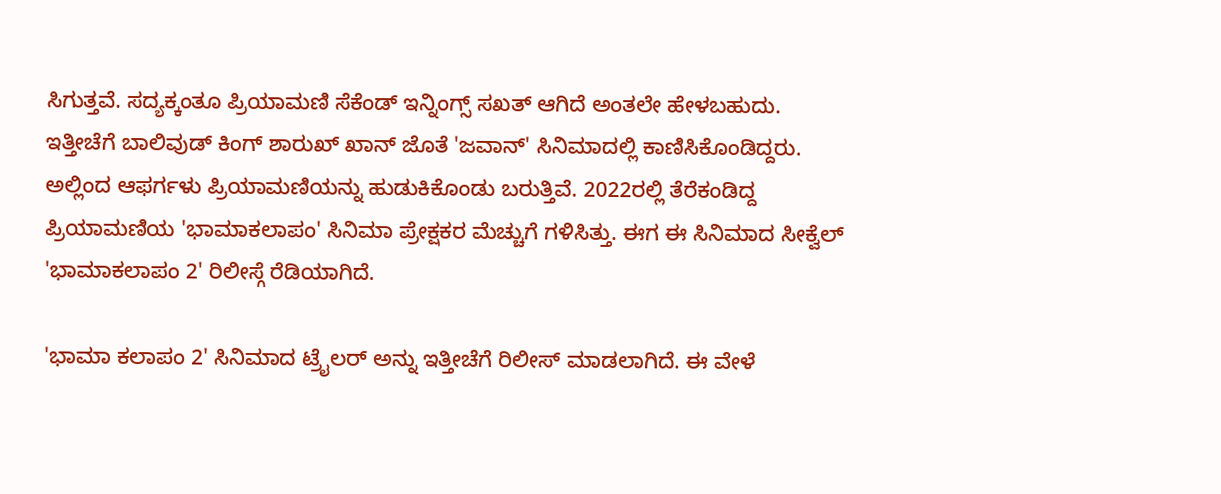ಸಿಗುತ್ತವೆ. ಸದ್ಯಕ್ಕಂತೂ ಪ್ರಿಯಾಮಣಿ ಸೆಕೆಂಡ್ ಇನ್ನಿಂಗ್ಸ್ ಸಖತ್ ಆಗಿದೆ ಅಂತಲೇ ಹೇಳಬಹುದು.
ಇತ್ತೀಚೆಗೆ ಬಾಲಿವುಡ್ ಕಿಂಗ್ ಶಾರುಖ್ ಖಾನ್ ಜೊತೆ 'ಜವಾನ್' ಸಿನಿಮಾದಲ್ಲಿ ಕಾಣಿಸಿಕೊಂಡಿದ್ದರು. ಅಲ್ಲಿಂದ ಆಫರ್ಗಳು ಪ್ರಿಯಾಮಣಿಯನ್ನು ಹುಡುಕಿಕೊಂಡು ಬರುತ್ತಿವೆ. 2022ರಲ್ಲಿ ತೆರೆಕಂಡಿದ್ದ ಪ್ರಿಯಾಮಣಿಯ 'ಭಾಮಾಕಲಾಪಂ' ಸಿನಿಮಾ ಪ್ರೇಕ್ಷಕರ ಮೆಚ್ಚುಗೆ ಗಳಿಸಿತ್ತು. ಈಗ ಈ ಸಿನಿಮಾದ ಸೀಕ್ವೆಲ್ 'ಭಾಮಾಕಲಾಪಂ 2' ರಿಲೀಸ್ಗೆ ರೆಡಿಯಾಗಿದೆ.

'ಭಾಮಾ ಕಲಾಪಂ 2' ಸಿನಿಮಾದ ಟ್ರೈಲರ್ ಅನ್ನು ಇತ್ತೀಚೆಗೆ ರಿಲೀಸ್ ಮಾಡಲಾಗಿದೆ. ಈ ವೇಳೆ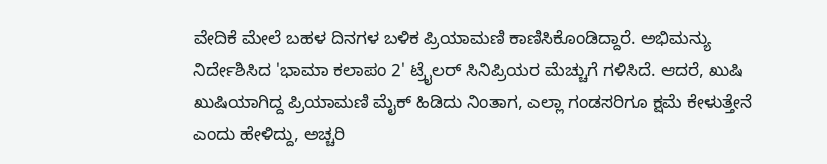ವೇದಿಕೆ ಮೇಲೆ ಬಹಳ ದಿನಗಳ ಬಳಿಕ ಪ್ರಿಯಾಮಣಿ ಕಾಣಿಸಿಕೊಂಡಿದ್ದಾರೆ. ಅಭಿಮನ್ಯು ನಿರ್ದೇಶಿಸಿದ 'ಭಾಮಾ ಕಲಾಪಂ 2' ಟ್ರೈಲರ್ ಸಿನಿಪ್ರಿಯರ ಮೆಚ್ಚುಗೆ ಗಳಿಸಿದೆ. ಆದರೆ, ಖುಷಿ ಖುಷಿಯಾಗಿದ್ದ ಪ್ರಿಯಾಮಣಿ ಮೈಕ್ ಹಿಡಿದು ನಿಂತಾಗ, ಎಲ್ಲಾ ಗಂಡಸರಿಗೂ ಕ್ಷಮೆ ಕೇಳುತ್ತೇನೆ ಎಂದು ಹೇಳಿದ್ದು, ಅಚ್ಚರಿ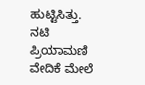ಹುಟ್ಟಿಸಿತ್ತು.
ನಟಿ ಪ್ರಿಯಾಮಣಿ ವೇದಿಕೆ ಮೇಲೆ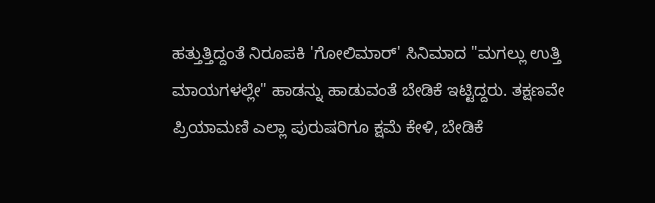ಹತ್ತುತ್ತಿದ್ದಂತೆ ನಿರೂಪಕಿ 'ಗೋಲಿಮಾರ್' ಸಿನಿಮಾದ "ಮಗಲ್ಲು ಉತ್ತಿ ಮಾಯಗಳಲ್ಲೇ" ಹಾಡನ್ನು ಹಾಡುವಂತೆ ಬೇಡಿಕೆ ಇಟ್ಟಿದ್ದರು. ತಕ್ಷಣವೇ ಪ್ರಿಯಾಮಣಿ ಎಲ್ಲಾ ಪುರುಷರಿಗೂ ಕ್ಷಮೆ ಕೇಳಿ, ಬೇಡಿಕೆ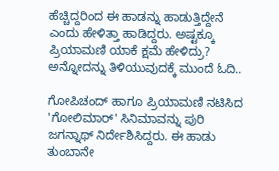ಹೆಚ್ಚಿದ್ದರಿಂದ ಈ ಹಾಡನ್ನು ಹಾಡುತ್ತಿದ್ದೇನೆ ಎಂದು ಹೇಳಿತ್ತಾ ಹಾಡಿದ್ದರು. ಅಷ್ಟಕ್ಕೂ ಪ್ರಿಯಾಮಣಿ ಯಾಕೆ ಕ್ಷಮೆ ಹೇಳಿದ್ರು? ಅನ್ನೋದನ್ನು ತಿಳಿಯುವುದಕ್ಕೆ ಮುಂದೆ ಓದಿ..

ಗೋಪಿಚಂದ್ ಹಾಗೂ ಪ್ರಿಯಾಮಣಿ ನಟಿಸಿದ 'ಗೋಲಿಮಾರ್' ಸಿನಿಮಾವನ್ನು ಪುರಿ ಜಗನ್ನಾಥ್ ನಿರ್ದೇಶಿಸಿದ್ದರು. ಈ ಹಾಡು ತುಂಬಾನೇ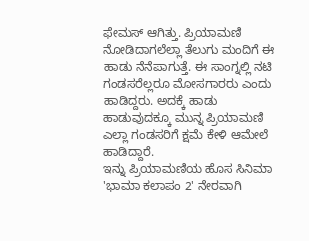ಫೇಮಸ್ ಆಗಿತ್ತು. ಪ್ರಿಯಾಮಣಿ ನೋಡಿದಾಗಲೆಲ್ಲಾ ತೆಲುಗು ಮಂದಿಗೆ ಈ ಹಾಡು ನೆನೆಪಾಗುತ್ತೆ. ಈ ಸಾಂಗ್ನಲ್ಲಿ ನಟಿ ಗಂಡಸರೆಲ್ಲರೂ ಮೋಸಗಾರರು ಎಂದು ಹಾಡಿದ್ದರು. ಅದಕ್ಕೆ ಹಾಡು ಹಾಡುವುದಕ್ಕೂ ಮುನ್ನ ಪ್ರಿಯಾಮಣಿ ಎಲ್ಲಾ ಗಂಡಸರಿಗೆ ಕ್ಷಮೆ ಕೇಳಿ ಆಮೇಲೆ ಹಾಡಿದ್ದಾರೆ.
ಇನ್ನು ಪ್ರಿಯಾಮಣಿಯ ಹೊಸ ಸಿನಿಮಾ 'ಭಾಮಾ ಕಲಾಪಂ 2' ನೇರವಾಗಿ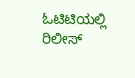ಓಟಿಟಿಯಲ್ಲಿ ರಿಲೀಸ್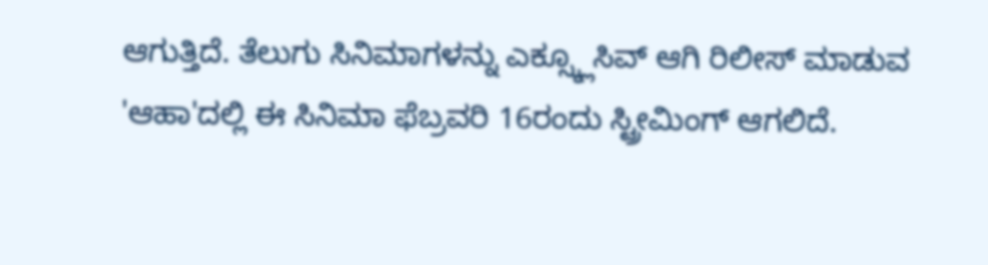ಆಗುತ್ತಿದೆ. ತೆಲುಗು ಸಿನಿಮಾಗಳನ್ನು ಎಕ್ಸ್ಕ್ಲೂಸಿವ್ ಆಗಿ ರಿಲೀಸ್ ಮಾಡುವ 'ಆಹಾ'ದಲ್ಲಿ ಈ ಸಿನಿಮಾ ಫೆಬ್ರವರಿ 16ರಂದು ಸ್ಟ್ರೀಮಿಂಗ್ ಆಗಲಿದೆ.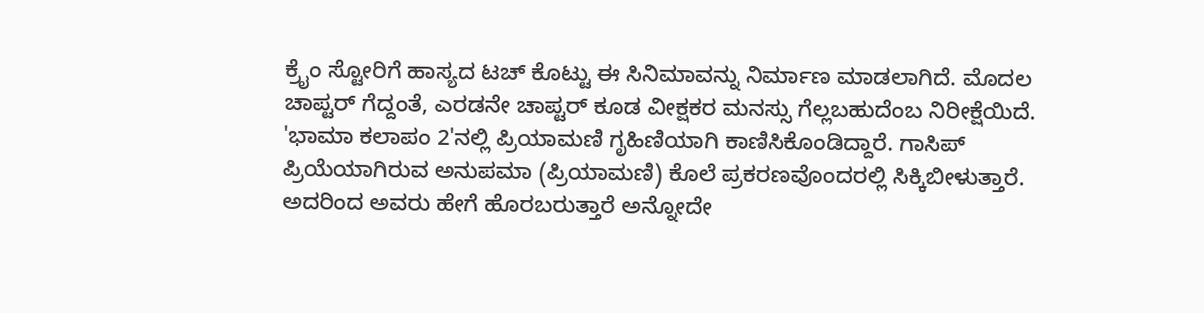ಕ್ರೈಂ ಸ್ಟೋರಿಗೆ ಹಾಸ್ಯದ ಟಚ್ ಕೊಟ್ಟು ಈ ಸಿನಿಮಾವನ್ನು ನಿರ್ಮಾಣ ಮಾಡಲಾಗಿದೆ. ಮೊದಲ ಚಾಪ್ಟರ್ ಗೆದ್ದಂತೆ, ಎರಡನೇ ಚಾಪ್ಟರ್ ಕೂಡ ವೀಕ್ಷಕರ ಮನಸ್ಸು ಗೆಲ್ಲಬಹುದೆಂಬ ನಿರೀಕ್ಷೆಯಿದೆ.
'ಭಾಮಾ ಕಲಾಪಂ 2'ನಲ್ಲಿ ಪ್ರಿಯಾಮಣಿ ಗೃಹಿಣಿಯಾಗಿ ಕಾಣಿಸಿಕೊಂಡಿದ್ದಾರೆ. ಗಾಸಿಪ್ ಪ್ರಿಯೆಯಾಗಿರುವ ಅನುಪಮಾ (ಪ್ರಿಯಾಮಣಿ) ಕೊಲೆ ಪ್ರಕರಣವೊಂದರಲ್ಲಿ ಸಿಕ್ಕಿಬೀಳುತ್ತಾರೆ. ಅದರಿಂದ ಅವರು ಹೇಗೆ ಹೊರಬರುತ್ತಾರೆ ಅನ್ನೋದೇ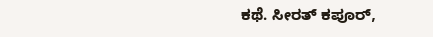ಕಥೆ. ಸೀರತ್ ಕಪೂರ್,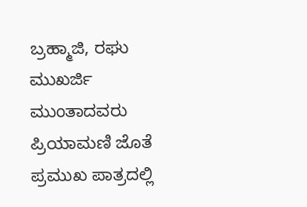ಬ್ರಹ್ಮಾಜಿ, ರಘು ಮುಖರ್ಜಿ ಮುಂತಾದವರು ಪ್ರಿಯಾಮಣಿ ಜೊತೆ ಪ್ರಮುಖ ಪಾತ್ರದಲ್ಲಿ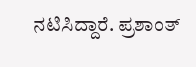ನಟಿಸಿದ್ದಾರೆ. ಪ್ರಶಾಂತ್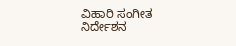ವಿಹಾರಿ ಸಂಗೀತ ನಿರ್ದೇಶನ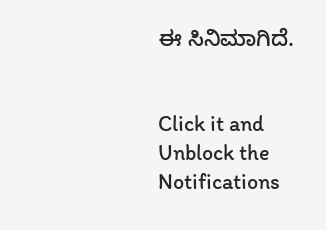ಈ ಸಿನಿಮಾಗಿದೆ.


Click it and Unblock the Notifications